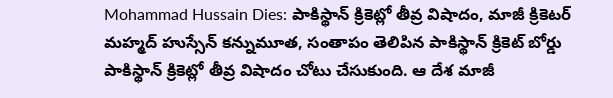Mohammad Hussain Dies: పాకిస్థాన్ క్రికెట్లో తీవ్ర విషాదం, మాజీ క్రికెటర్ మహ్మద్ హుస్సేన్ కన్నుమూత, సంతాపం తెలిపిన పాకిస్థాన్ క్రికెట్ బోర్డు
పాకిస్థాన్ క్రికెట్లో తీవ్ర విషాదం చోటు చేసుకుంది. ఆ దేశ మాజీ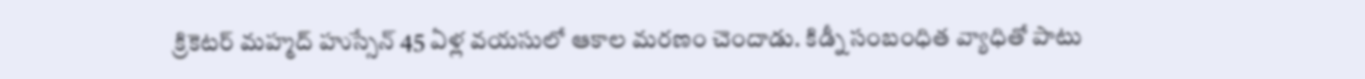క్రికెటర్ మహ్మద్ హుస్సేన్ 45 ఏళ్ల వయసులో ఆకాల మరణం చెందాడు. కిడ్నీ సంబంధిత వ్యాధితో పాటు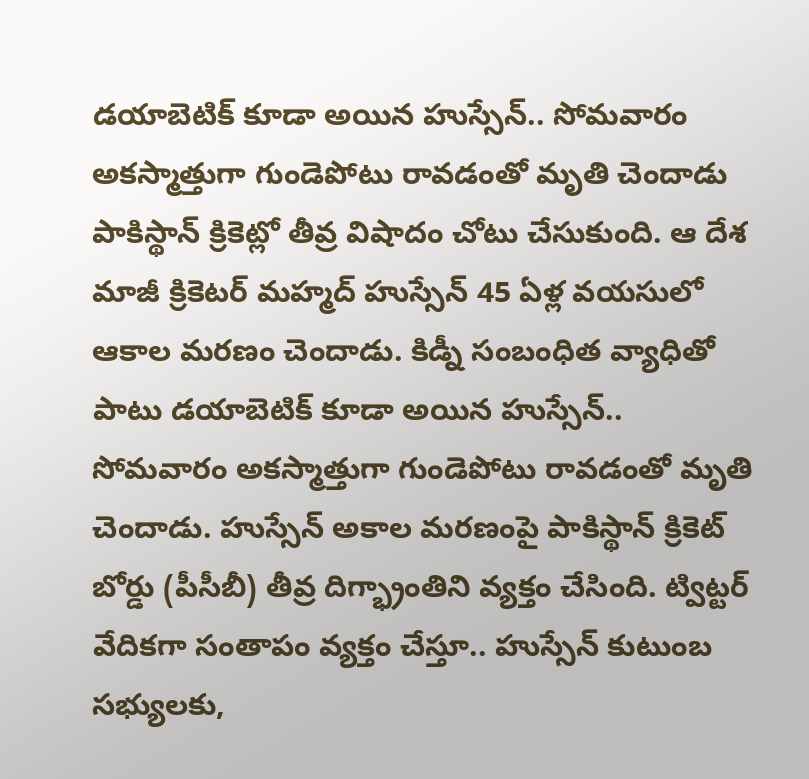డయాబెటిక్ కూడా అయిన హుస్సేన్.. సోమవారం అకస్మాత్తుగా గుండెపోటు రావడంతో మృతి చెందాడు
పాకిస్థాన్ క్రికెట్లో తీవ్ర విషాదం చోటు చేసుకుంది. ఆ దేశ మాజీ క్రికెటర్ మహ్మద్ హుస్సేన్ 45 ఏళ్ల వయసులో ఆకాల మరణం చెందాడు. కిడ్నీ సంబంధిత వ్యాధితో పాటు డయాబెటిక్ కూడా అయిన హుస్సేన్.. సోమవారం అకస్మాత్తుగా గుండెపోటు రావడంతో మృతి చెందాడు. హుస్సేన్ అకాల మరణంపై పాకిస్థాన్ క్రికెట్ బోర్డు (పీసీబీ) తీవ్ర దిగ్భ్రాంతిని వ్యక్తం చేసింది. ట్విట్టర్ వేదికగా సంతాపం వ్యక్తం చేస్తూ.. హుస్సేన్ కుటుంబ సభ్యులకు,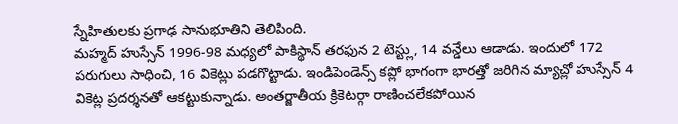స్నేహితులకు ప్రగాఢ సానుభూతిని తెలిపింది.
మహ్మద్ హుస్సేన్ 1996-98 మధ్యలో పాకిస్థాన్ తరఫున 2 టెస్ట్లు, 14 వన్డేలు ఆడాడు. ఇందులో 172 పరుగులు సాధించి, 16 వికెట్లు పడగొట్టాడు. ఇండిపెండెన్స్ కప్లో భాగంగా భారత్తో జరిగిన మ్యాచ్లో హుస్సేన్ 4 వికెట్ల ప్రదర్శనతో ఆకట్టుకున్నాడు. అంతర్జాతీయ క్రికెటర్గా రాణించలేకపోయిన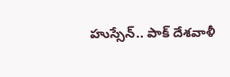హుస్సేన్.. పాక్ దేశవాళీ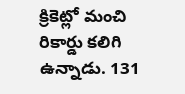క్రికెట్లో మంచి రికార్డు కలిగి ఉన్నాడు. 131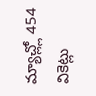మ్యాచ్ల్లో 454 వికెట్లు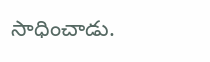సాధించాడు.